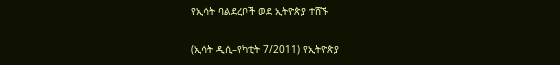የኢሳት ባልደረቦች ወደ ኢትዮጵያ ተሸኙ

(ኢሳት ዲሲ–የካቲት 7/2011) የኢትዮጵያ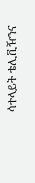ሳተላይት ቴሊቪዥንና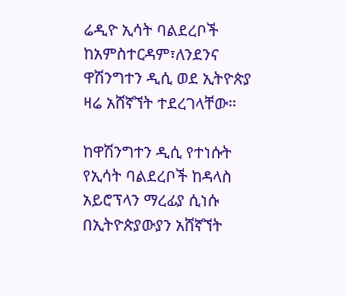ሬዲዮ ኢሳት ባልደረቦች ከአምስተርዳም፣ለንደንና ዋሽንግተን ዲሲ ወደ ኢትዮጵያ ዛሬ አሸኛኘት ተደረገላቸው።

ከዋሽንግተን ዲሲ የተነሱት የኢሳት ባልደረቦች ከዳላስ አይሮፕላን ማረፊያ ሲነሱ በኢትዮጵያውያን አሸኛኘት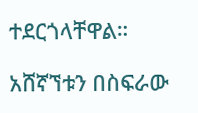ተደርጎላቸዋል።

አሸኛኘቱን በስፍራው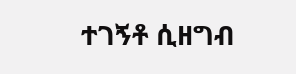ተገኝቶ ሲዘግብ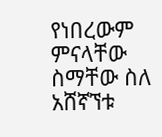የነበረውም ምናላቸው ስማቸው ስለ አሸኛኘቱ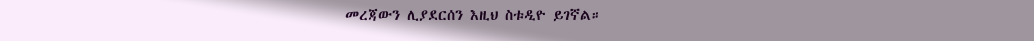መረጃውን ሊያደርሰን እዚህ ስቱዲዮ ይገኛል።